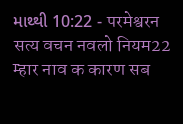માથ્થી 10:22 - परमेश्वरन सत्य वचन नवलो नियम22 म्हार नाव क कारण सब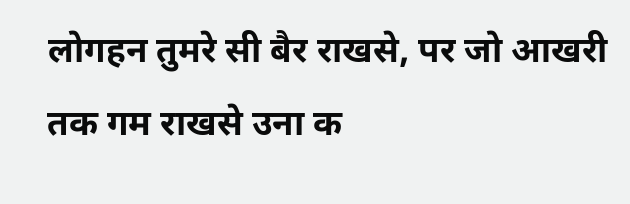लोगहन तुमरे सी बैर राखसे, पर जो आखरी तक गम राखसे उना क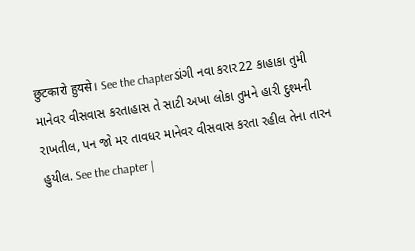छुटकारो हुयसे। See the chapterડાંગી નવા કરાર22 કાહાકા તુમી માનેવર વીસવાસ કરતાહાસ તે સાટી અખા લોકા તુમને હારી દુશ્મની રાખતીલ, પન જો મર તાવધર માનેવર વીસવાસ કરતા રહીલ તેના તારન હુયીલ. See the chapter |